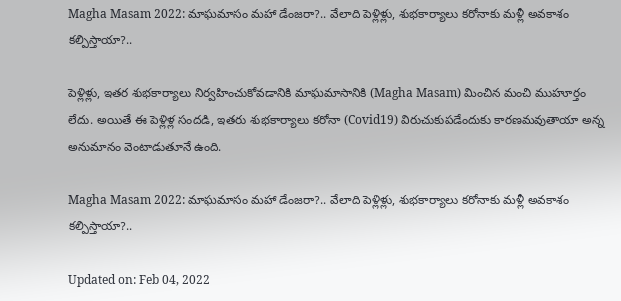Magha Masam 2022: మాఘమాసం మహా డేంజరా?.. వేలాది పెళ్లిళ్లు, శుభకార్యాలు కరోనాకు మళ్లీ అవకాశం కల్పిస్తాయా?..

పెళ్లిళ్లు, ఇతర శుభకార్యాలు నిర్వహించుకోవడానికి మాఘమాసానికి (Magha Masam) మించిన మంచి ముహూర్తం లేదు. అయితే ఈ పెళ్లిళ్ల సందడి, ఇతరు శుభకార్యాలు కరోనా (Covid19) విరుచుకుపడేందుకు కారణమవుతాయా అన్న అనుమానం వెంటాడుతూనే ఉంది.

Magha Masam 2022: మాఘమాసం మహా డేంజరా?.. వేలాది పెళ్లిళ్లు, శుభకార్యాలు కరోనాకు మళ్లీ అవకాశం కల్పిస్తాయా?..

Updated on: Feb 04, 2022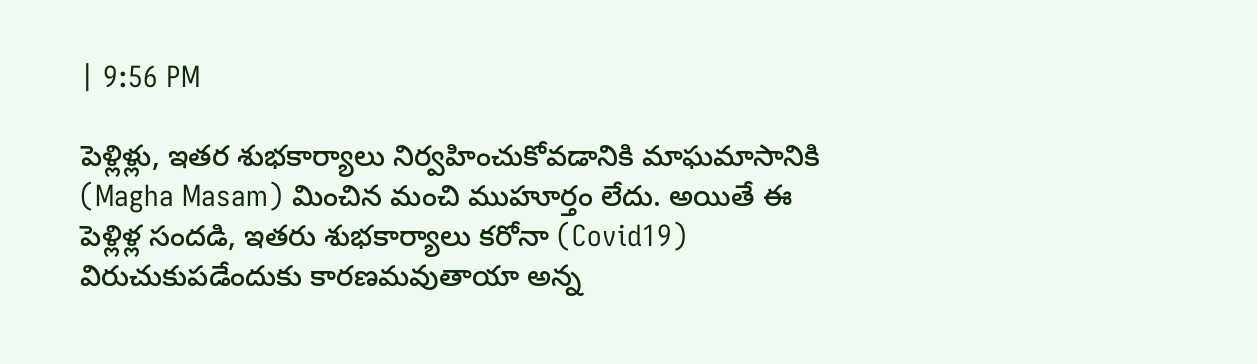| 9:56 PM

పెళ్లిళ్లు, ఇతర శుభకార్యాలు నిర్వహించుకోవడానికి మాఘమాసానికి (Magha Masam) మించిన మంచి ముహూర్తం లేదు. అయితే ఈ పెళ్లిళ్ల సందడి, ఇతరు శుభకార్యాలు కరోనా (Covid19) విరుచుకుపడేందుకు కారణమవుతాయా అన్న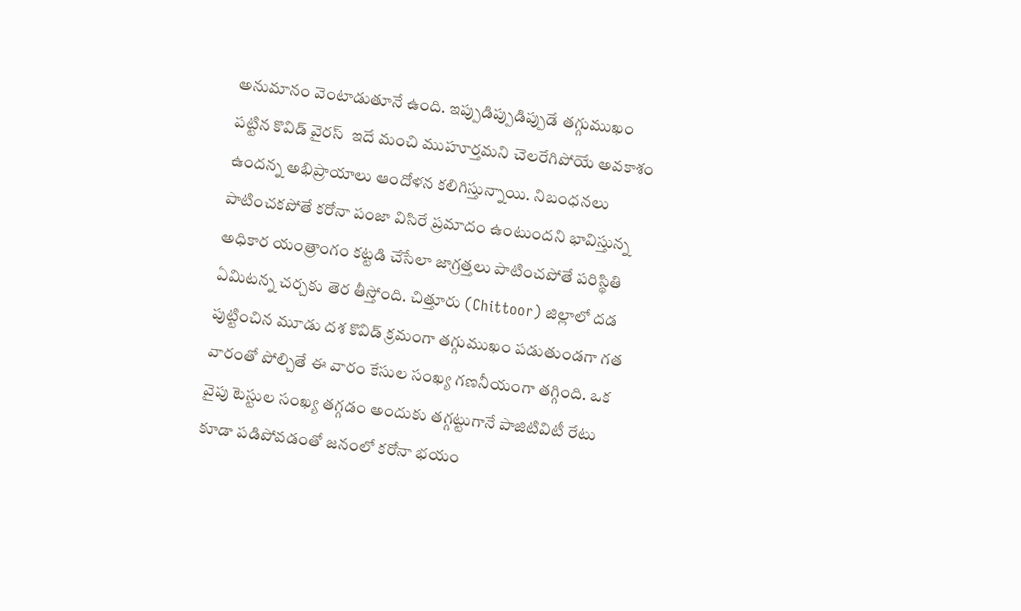అనుమానం వెంటాడుతూనే ఉంది. ఇప్పుడిప్పుడిప్పుడే తగ్గుముఖం పట్టిన కొవిడ్ వైరస్‌  ఇదే మంచి ముహూర్తమని చెలరేగిపోయే అవకాశం ఉందన్న అభిప్రాయాలు ఆందోళన కలిగిస్తున్నాయి. నిబంధనలు పాటించకపోతే కరోనా పంజా విసిరే ప్రమాదం ఉంటుందని భావిస్తున్న అధికార యంత్రాంగం కట్టడి చేసేలా జాగ్రత్తలు పాటించపోతే పరిస్థితి ఏమిటన్న చర్చకు తెర తీస్తోంది. చిత్తూరు (Chittoor) జిల్లాలో దడ పుట్టించిన మూడు దశ కొవిడ్ క్రమంగా తగ్గుముఖం పడుతుండగా గత వారంతో పోల్చితే ఈ వారం కేసుల సంఖ్య గణనీయంగా తగ్గింది. ఒక వైపు టెస్టుల సంఖ్య తగ్గడం అందుకు తగ్గట్టుగానే పాజిటివిటీ రేటు కూడా పడిపోవడంతో జనంలో కరోనా భయం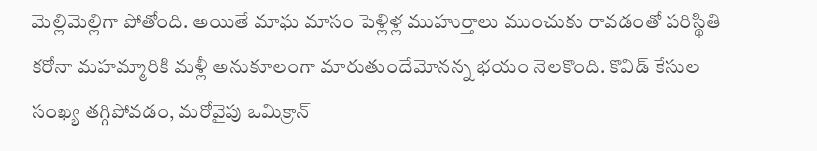మెల్లిమెల్లిగా పోతోంది. అయితే మాఘ మాసం పెళ్లిళ్ల ముహుర్తాలు ముంచుకు రావడంతో పరిస్థితి కరోనా మహమ్మారికి మళ్లీ అనుకూలంగా మారుతుందేమోనన్న భయం నెలకొంది. కొవిడ్ కేసుల సంఖ్య తగ్గిపోవడం, మరోవైపు ఒమిక్రాన్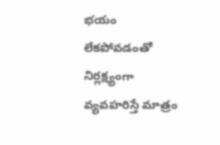భయం లేకపోవడంతో నిర్లక్ష్యంగా వ్యవహరిస్తే మాత్రం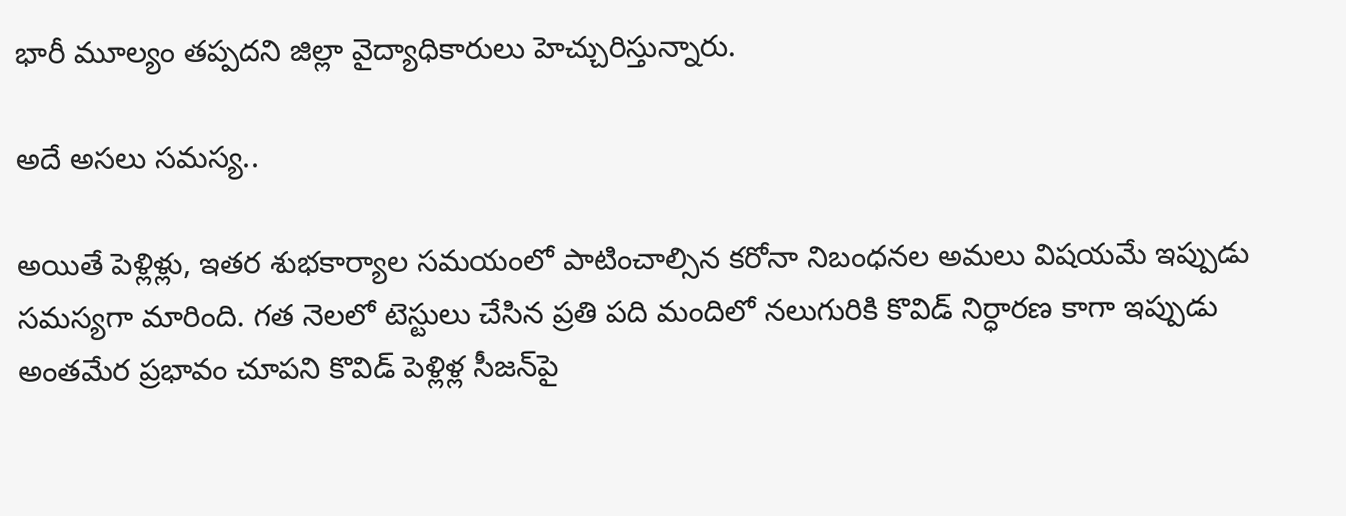భారీ మూల్యం తప్పదని జిల్లా వైద్యాధికారులు హెచ్చురిస్తున్నారు.

అదే అసలు సమస్య..

అయితే పెళ్లిళ్లు, ఇతర శుభకార్యాల సమయంలో పాటించాల్సిన కరోనా నిబంధనల అమలు విషయమే ఇప్పుడు సమస్యగా మారింది. గత నెలలో టెస్టులు చేసిన ప్రతి పది మందిలో నలుగురికి కొవిడ్ నిర్ధారణ కాగా ఇప్పుడు అంతమేర ప్రభావం చూపని కొవిడ్ పెళ్లిళ్ల సీజన్‌పై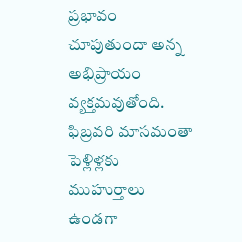ప్రభావం చూపుతుందా అన్న అభిప్రాయం వ్యక్తమవుతోంది. ఫిబ్రవరి మాసమంతా పెళ్లిళ్లకు ముహుర్తాలు ఉండగా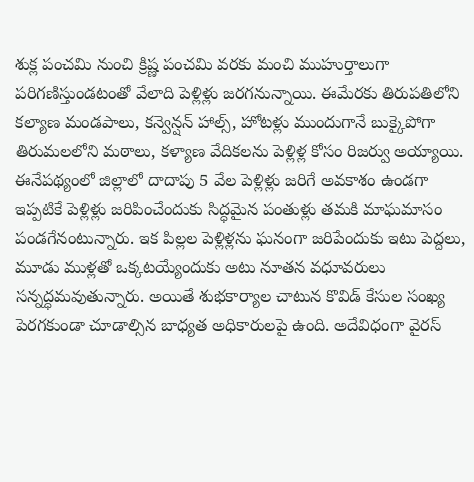శుక్ల పంచమి నుంచి క్రిష్ణ పంచమి వరకు మంచి ముహుర్తాలుగా పరిగణిస్తుండటంతో వేలాది పెళ్లిళ్లు జరగనున్నాయి. ఈమేరకు తిరుపతిలోని కల్యాణ మండపాలు, కన్వెన్షన్ హాల్స్, హోటళ్లు ముందుగానే బుక్కైపోగా తిరుమలలోని మఠాలు, కళ్యాణ వేదికలను పెళ్లిళ్ల కోసం రిజర్వు అయ్యాయి. ఈనేపథ్యంలో జిల్లాలో దాదాపు 5 వేల పెళ్లిళ్లు జరిగే అవకాశం ఉండగా ఇప్పటికే పెళ్లిళ్లు జరిపించేందుకు సిద్ధమైన పంతుళ్లు తమకి మాఘమాసం పండగేనంటున్నారు. ఇక పిల్లల పెళ్లిళ్లను ఘనంగా జరిపేందుకు ఇటు పెద్దలు, మూడు ముళ్లతో ఒక్కటయ్యేందుకు అటు నూతన వధూవరులు సన్నద్ధమవుతున్నారు. అయితే శుభకార్యాల చాటున కొవిడ్ కేసుల సంఖ్య పెరగకుండా చూడాల్సిన బాధ్యత అధికారులపై ఉంది. అదేవిధంగా వైరస్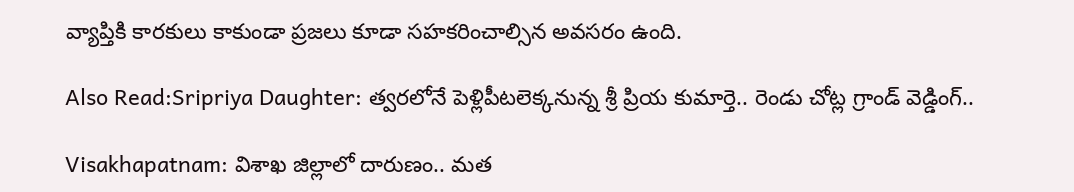వ్యాప్తికి కారకులు కాకుండా ప్రజలు కూడా సహకరించాల్సిన అవసరం ఉంది.

Also Read:Sripriya Daughter: త్వరలోనే పెళ్లిపీటలెక్కనున్న శ్రీ ప్రియ కుమార్తె.. రెండు చోట్ల గ్రాండ్‌ వెడ్డింగ్‌..

Visakhapatnam: విశాఖ జిల్లాలో దారుణం.. మత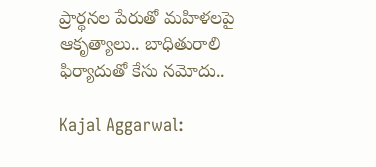ప్రార్థనల పేరుతో మహిళలపై ఆకృత్యాలు.. బాధితురాలి ఫిర్యాదుతో కేసు నమోదు..

Kajal Aggarwal: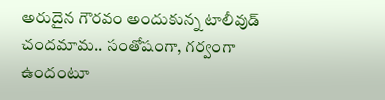అరుదైన గౌరవం అందుకున్న టాలీవుడ్‌ చందమామ.. సంతోషంగా, గర్వంగా ఉందంటూ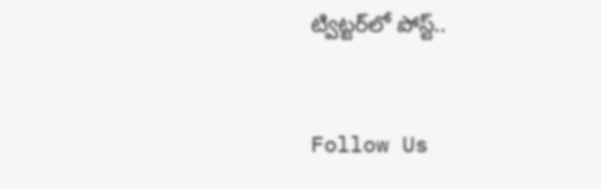ట్విట్టర్‌లో పోస్ట్‌..



Follow Us